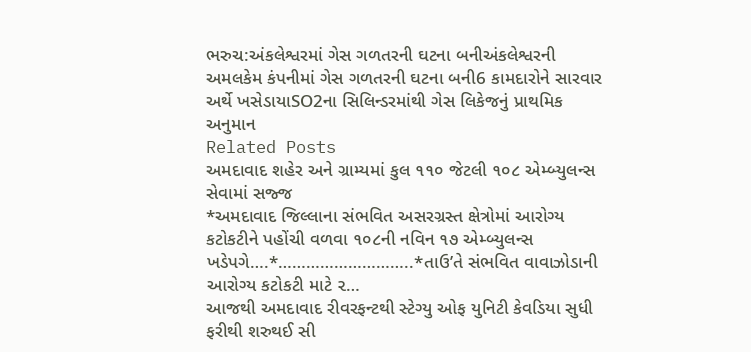ભરુચ:અંકલેશ્વરમાં ગેસ ગળતરની ઘટના બનીઅંકલેશ્વરની અમલકેમ કંપનીમાં ગેસ ગળતરની ઘટના બની6 કામદારોને સારવાર અર્થે ખસેડાયાSO2ના સિલિન્ડરમાંથી ગેસ લિકેજનું પ્રાથમિક અનુમાન
Related Posts
અમદાવાદ શહેર અને ગ્રામ્યમાં કુલ ૧૧૦ જેટલી ૧૦૮ એમ્બ્યુલન્સ સેવામાં સજ્જ
*અમદાવાદ જિલ્લાના સંભવિત અસરગ્રસ્ત ક્ષેત્રોમાં આરોગ્ય કટોકટીને પહોંચી વળવા ૧૦૮ની નવિન ૧૭ એમ્બ્યુલન્સ ખડેપગે….*………………………..*તાઉ’તે સંભવિત વાવાઝોડાની આરોગ્ય કટોકટી માટે ૨…
આજથી અમદાવાદ રીવરફન્ટથી સ્ટેગ્યુ ઓફ યુનિટી કેવડિયા સુધી ફરીથી શરુથઈ સી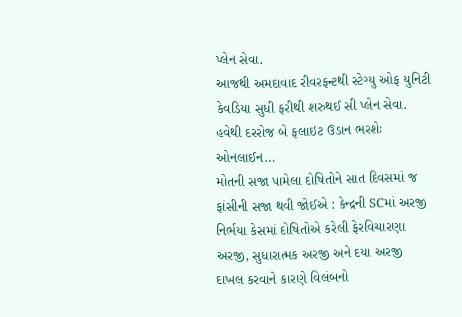પ્લેન સેવા.
આજથી અમદાવાદ રીવરફન્ટથી સ્ટેગ્યુ ઓફ યુનિટી કેવડિયા સુધી ફરીથી શરુથઈ સી પ્લેન સેવા. હવેથી દરરોજ બે ફલાઇટ ઉડાન ભરશેઃ ઓનલાઈન…
મોતની સજા પામેલા દોષિતોને સાત દિવસમાં જ ફાંસીની સજા થવી જોઈએ : કેન્દ્રની SCમાં અરજી
નિર્ભયા કેસમાં દોષિતોએ કરેલી ફેરવિચારણા અરજી, સુધારાત્મક અરજી અને દયા અરજી દાખલ કરવાને કારણે વિલંબનો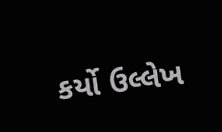કર્યો ઉલ્લેખ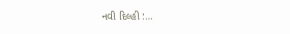નવી દિલ્હી :…